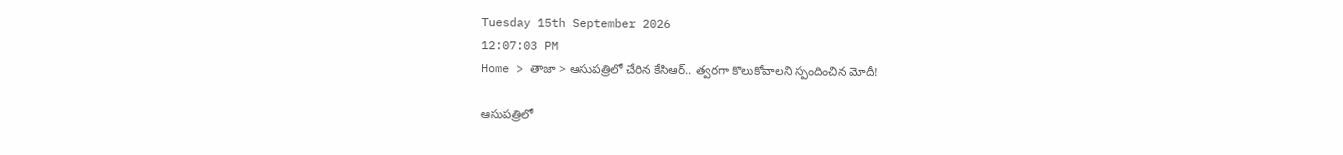Tuesday 15th September 2026
12:07:03 PM
Home > తాజా > ఆసుపత్రిలో చేరిన కేసిఆర్.. త్వరగా కొలుకోవాలని స్పందించిన మోదీ!

ఆసుపత్రిలో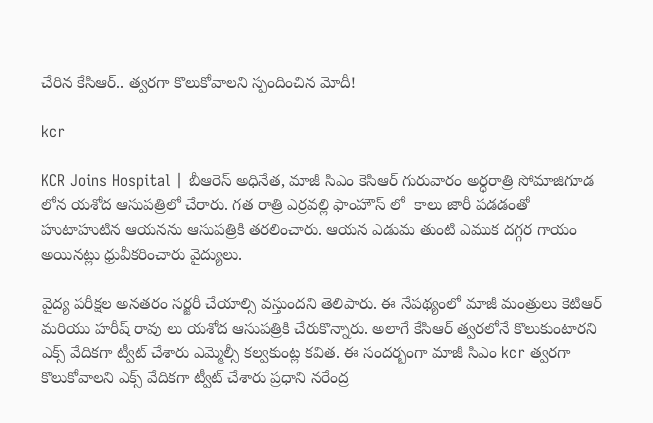చేరిన కేసిఆర్.. త్వరగా కొలుకోవాలని స్పందించిన మోదీ!

kcr

KCR Joins Hospital | బీఆరెస్ అధినేత, మాజీ సిఎం కెసిఆర్ గురువారం అర్ధరాత్రి సోమాజిగూడ లోన యశోద ఆసుపత్రిలో చేరారు. గత రాత్రి ఎర్రవల్లి ఫాంహౌస్ లో  కాలు జారీ పడడంతో హుటాహుటిన ఆయనను ఆసుపత్రికి తరలించారు. ఆయన ఎడుమ తుంటి ఎముక దగ్గర గాయం అయినట్లు ధ్రువీకరించారు వైద్యులు.

వైద్య పరీక్షల అనతరం సర్జరీ చేయాల్సి వస్తుందని తెలిపారు. ఈ నేపథ్యంలో మాజీ మంత్రులు కెటిఆర్ మరియు హరీష్ రావు లు యశోద ఆసుపత్రికి చేరుకొన్నారు. అలాగే కేసిఆర్ త్వరలోనే కొలుకుంటారని ఎక్స్ వేదికగా ట్వీట్ చేశారు ఎమ్మెల్సీ కల్వకుంట్ల కవిత. ఈ సందర్బంగా మాజీ సిఎం kcr త్వరగా కొలుకోవాలని ఎక్స్ వేదికగా ట్వీట్ చేశారు ప్రధాని నరేంద్ర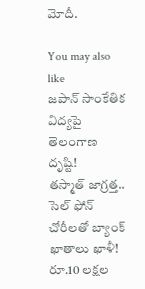మోదీ.

You may also like
జపాన్‌ సాంకేతిక విద్యపై తెలంగాణ దృష్టి!
తస్మాత్ జాగ్రత్త.. సెల్ ఫోన్ చోరీలతో బ్యాంక్ ఖాతాలు ఖాళీ!
రూ.10 లక్షల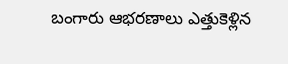బంగారు ఆభరణాలు ఎత్తుకెళ్లిన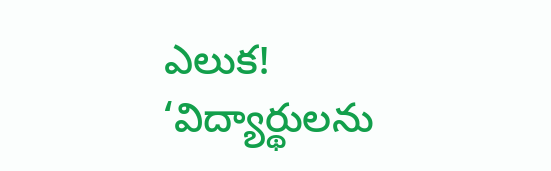ఎలుక!
‘విద్యార్థులను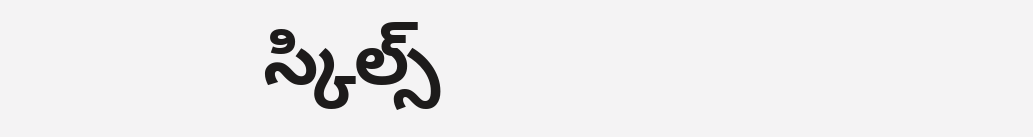స్కిల్స్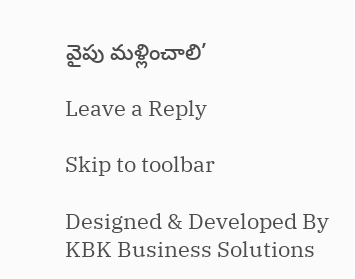వైపు మళ్లించాలి’

Leave a Reply

Skip to toolbar

Designed & Developed By KBK Business Solutions